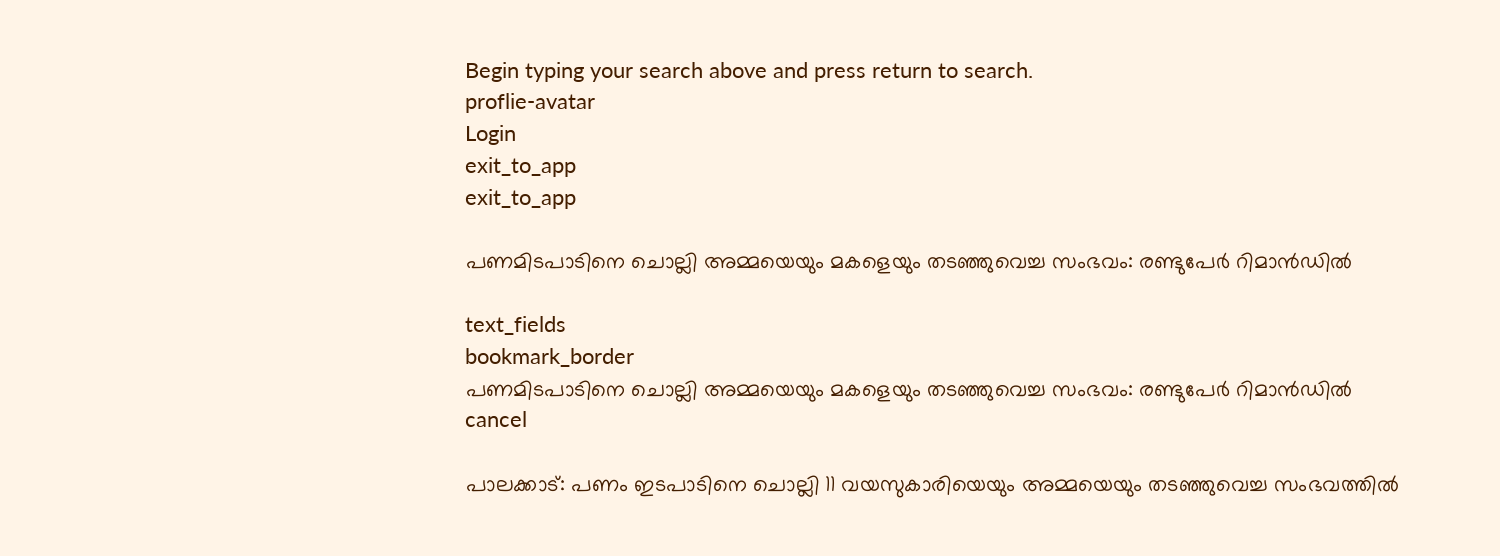Begin typing your search above and press return to search.
proflie-avatar
Login
exit_to_app
exit_to_app

പണമിടപാടിനെ ചൊല്ലി അമ്മയെയും മകളെയും തടഞ്ഞുവെച്ച സംഭവം: രണ്ടുപേർ റിമാൻഡിൽ

text_fields
bookmark_border
പണമിടപാടിനെ ചൊല്ലി അമ്മയെയും മകളെയും തടഞ്ഞുവെച്ച സംഭവം: രണ്ടുപേർ റിമാൻഡിൽ
cancel

പാലക്കാട്: പണം ഇടപാടിനെ ചൊല്ലി 11 വയസുകാരിയെയും അമ്മയെയും തടഞ്ഞുവെച്ച സംഭവത്തില്‍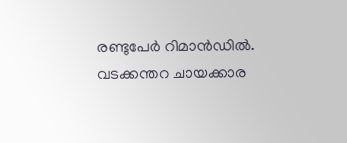രണ്ടുപേര്‍ റിമാന്‍ഡില്‍. വടക്കന്തറ ചായക്കാര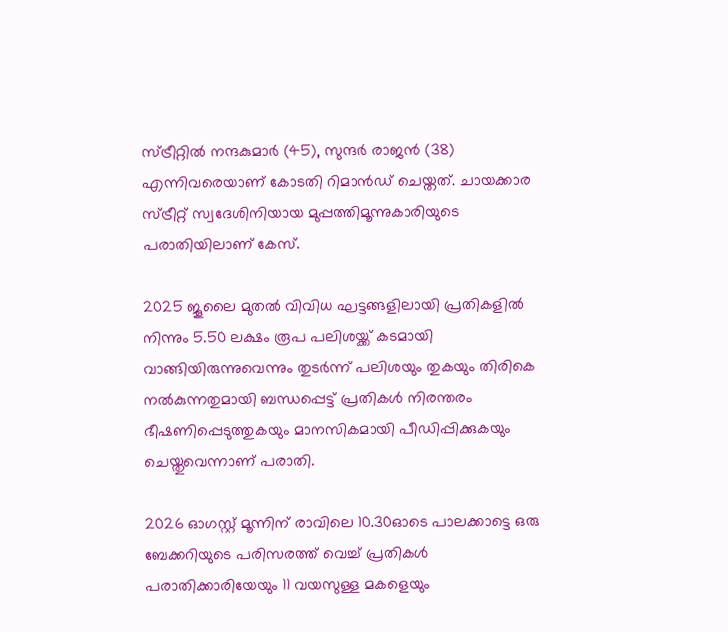സ്ട്രീറ്റില്‍ നന്ദകുമാര്‍ (45), സുന്ദര്‍ രാജന്‍ (38) എന്നിവരെയാണ് കോടതി റിമാന്‍ഡ് ചെയ്തത്. ചായക്കാര സ്ട്രീറ്റ് സ്വദേശിനിയായ മുപ്പത്തിമൂന്നുകാരിയുടെ പരാതിയിലാണ് കേസ്.

2025 ജൂലൈ മുതല്‍ വിവിധ ഘട്ടങ്ങളിലായി പ്രതികളില്‍ നിന്നും 5.50 ലക്ഷം രൂപ പലിശയ്ക്ക് കടമായി വാങ്ങിയിരുന്നുവെന്നും തുടര്‍ന്ന് പലിശയും തുകയും തിരികെ നല്‍കുന്നതുമായി ബന്ധപ്പെട്ട് പ്രതികള്‍ നിരന്തരം ഭീഷണിപ്പെടുത്തുകയും മാനസികമായി പീഡിപ്പിക്കുകയും ചെയ്തുവെന്നാണ് പരാതി.

2026 ഓഗസ്റ്റ് മൂന്നിന് രാവിലെ 10.30ഓടെ പാലക്കാട്ടെ ഒരു ബേക്കറിയുടെ പരിസരത്ത് വെച്ച് പ്രതികള്‍ പരാതിക്കാരിയേയും 11 വയസുള്ള മകളെയും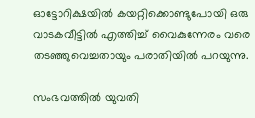ഓട്ടോറിക്ഷയില്‍ കയറ്റിക്കൊണ്ടുപോയി ഒരു വാടകവീട്ടില്‍ എത്തിച്ച് വൈകുന്നേരം വരെ തടഞ്ഞുവെച്ചതായും പരാതിയില്‍ പറയുന്നു.

സംഭവത്തില്‍ യുവതി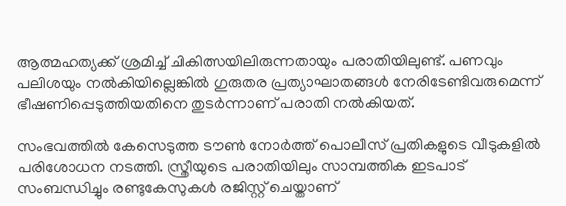ആത്മഹത്യക്ക് ശ്രമിച്ച് ചികിത്സയിലിരുന്നതായും പരാതിയിലുണ്ട്. പണവും പലിശയും നല്‍കിയില്ലെങ്കില്‍ ഗുരുതര പ്രത്യാഘാതങ്ങള്‍ നേരിടേണ്ടിവരുമെന്ന് ഭീഷണിപ്പെടുത്തിയതിനെ തുടര്‍ന്നാണ് പരാതി നല്‍കിയത്.

സംഭവത്തില്‍ കേസെടുത്ത ടൗണ്‍ നോര്‍ത്ത് പൊലീസ് പ്രതികളുടെ വീടുകളില്‍ പരിശോധന നടത്തി. സ്ത്രീയുടെ പരാതിയിലും സാമ്പത്തിക ഇടപാട് സംബന്ധിച്ചും രണ്ടുകേസുകള്‍ രജിസ്റ്റ് ചെയ്താണ്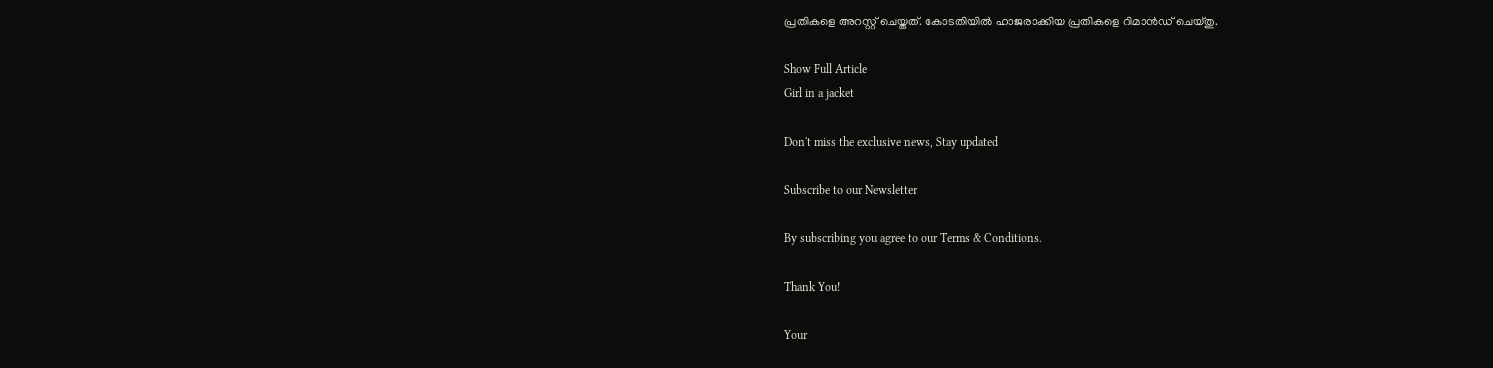പ്രതികളെ അറസ്റ്റ് ചെയ്തത്. കോടതിയില്‍ ഹാജരാക്കിയ പ്രതികളെ റിമാന്‍ഡ് ചെയ്തു.

Show Full Article
Girl in a jacket

Don't miss the exclusive news, Stay updated

Subscribe to our Newsletter

By subscribing you agree to our Terms & Conditions.

Thank You!

Your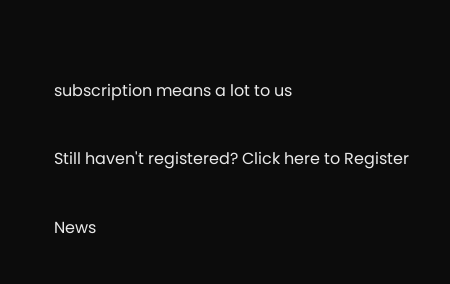subscription means a lot to us

Still haven't registered? Click here to Register

News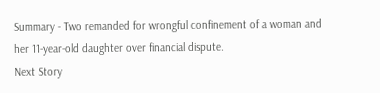Summary - Two remanded for wrongful confinement of a woman and her 11-year-old daughter over financial dispute.
Next Story